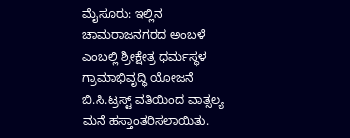ಮೈಸೂರು: ಇಲ್ಲಿನ ಚಾಮರಾಜನಗರದ ಅಂಬಳೆ ಎಂಬಲ್ಲಿ ಶ್ರೀಕ್ಷೇತ್ರ ಧರ್ಮಸ್ಥಳ ಗ್ರಾಮಾಭಿವೃದ್ಧಿ ಯೋಜನೆ ಬಿ.ಸಿ.ಟ್ರಸ್ಟ್ ವತಿಯಿಂದ ವಾತ್ಸಲ್ಯ ಮನೆ ಹಸ್ತಾಂತರಿಸಲಾಯಿತು.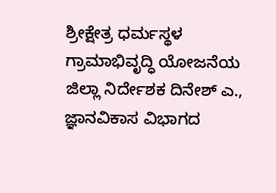ಶ್ರೀಕ್ಷೇತ್ರ ಧರ್ಮಸ್ಥಳ ಗ್ರಾಮಾಭಿವೃದ್ಧಿ ಯೋಜನೆಯ ಜಿಲ್ಲಾ ನಿರ್ದೇಶಕ ದಿನೇಶ್ ಎ., ಜ್ಞಾನವಿಕಾಸ ವಿಭಾಗದ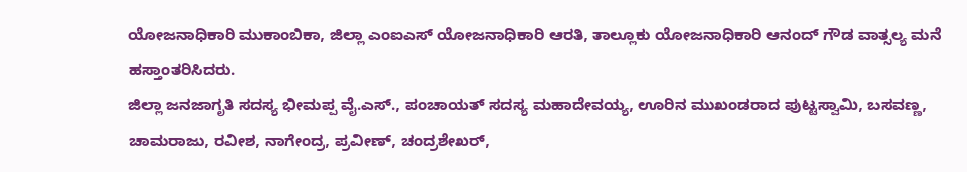ಯೋಜನಾಧಿಕಾರಿ ಮುಕಾಂಬಿಕಾ, ಜಿಲ್ಲಾ ಎಂಐಎಸ್ ಯೋಜನಾಧಿಕಾರಿ ಆರತಿ, ತಾಲ್ಲೂಕು ಯೋಜನಾಧಿಕಾರಿ ಆನಂದ್ ಗೌಡ ವಾತ್ಸಲ್ಯ ಮನೆ ಹಸ್ತಾಂತರಿಸಿದರು.
ಜಿಲ್ಲಾ ಜನಜಾಗೃತಿ ಸದಸ್ಯ ಭೀಮಪ್ಪ ವೈ.ಎಸ್., ಪಂಚಾಯತ್ ಸದಸ್ಯ ಮಹಾದೇವಯ್ಯ, ಊರಿನ ಮುಖಂಡರಾದ ಪುಟ್ಟಸ್ವಾಮಿ, ಬಸವಣ್ಣ, ಚಾಮರಾಜು, ರವೀಶ, ನಾಗೇಂದ್ರ, ಪ್ರವೀಣ್, ಚಂದ್ರಶೇಖರ್,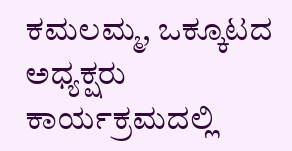ಕಮಲಮ್ಮ, ಒಕ್ಕೂಟದ ಅಧ್ಯಕ್ಷರು ಕಾರ್ಯಕ್ರಮದಲ್ಲಿ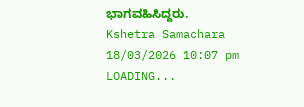ಭಾಗವಹಿಸಿದ್ದರು.
Kshetra Samachara
18/03/2026 10:07 pm
LOADING...